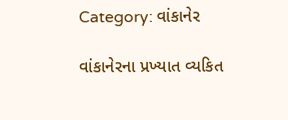Category: વાંકાનેર

વાંકાનેરના પ્રખ્યાત વ્યકિત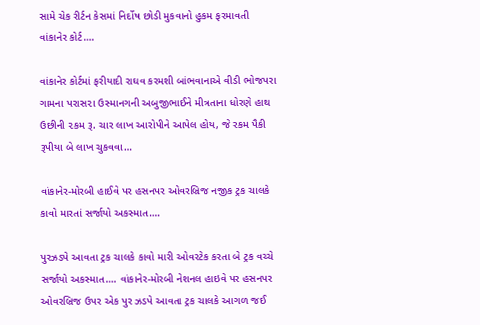સામે ચેક રીર્ટન કેસમાં નિર્દોષ છોડી મુકવાનો હુકમ ફરમાવતી વાંકાનેર કોર્ટ….

વાંકાનેર કોર્ટમાં ફરીયાદી રાઘવ કરમશી બાંભવાનાએ વીડી ભોજપરા ગામના પરાસ૨ા ઉસ્માનગની અબુજીભાઈને મીત્રતાના ધોરણે હાથ ઉછીની ૨કમ રૂ. ચાર લાખ આરોપીને આપેલ હોય, જે રકમ પૈકી રૂપીયા બે લાખ ચુકવવા…

વાંકાનેર-મોરબી હાઈવે પર હસનપર ઓવરબ્રિજ નજીક ટ્રક ચાલકે કાવો મારતાં સર્જાયો અકસ્માત….

પુરઝડપે આવતા ટ્રક ચાલકે કાવો મારી ઓવરટેક કરતા બે ટ્રક વચ્ચે સર્જાયો અકસ્માત…. વાંકાનેર-મોરબી નેશનલ હાઇવે પર હસનપર ઓવરબ્રિજ ઉપર એક પુર ઝડપે આવતા ટ્રક ચાલકે આગળ જઈ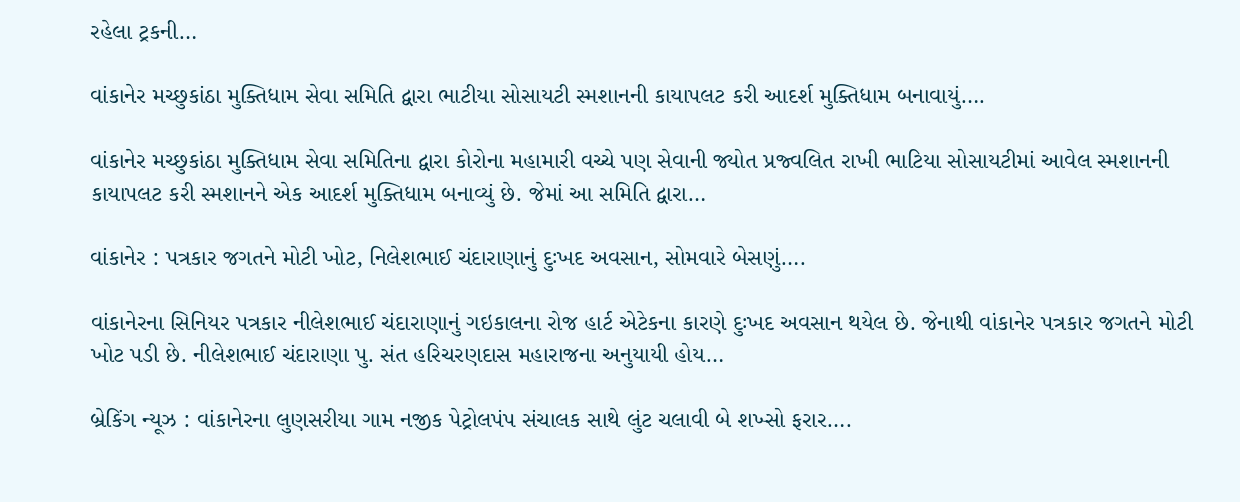રહેલા ટ્રકની…

વાંકાનેર મચ્છુકાંઠા મુક્તિધામ સેવા સમિતિ દ્વારા ભાટીયા સોસાયટી સ્મશાનની કાયાપલટ કરી આદર્શ મુક્તિધામ બનાવાયું….

વાંકાનેર મચ્છુકાંઠા મુક્તિધામ સેવા સમિતિના દ્વારા કોરોના મહામારી વચ્ચે પણ સેવાની જ્યોત પ્રજ્વલિત રાખી ભાટિયા સોસાયટીમાં આવેલ સ્મશાનની કાયાપલટ કરી સ્મશાનને એક આદર્શ મુક્તિધામ બનાવ્યું છે. જેમાં આ સમિતિ દ્વારા…

વાંકાનેર : પત્રકાર જગતને મોટી ખોટ, નિલેશભાઈ ચંદારાણાનું દુઃખદ અવસાન, સોમવારે બેસણું….

વાંકાનેરના સિનિયર પત્રકાર નીલેશભાઈ ચંદારાણાનું ગઇકાલના રોજ હાર્ટ એટેકના કારણે દુઃખદ અવસાન થયેલ છે. જેનાથી વાંકાનેર પત્રકાર જગતને મોટી ખોટ પડી છે. નીલેશભાઈ ચંદારાણા પુ. સંત હરિચરણદાસ મહારાજના અનુયાયી હોય…

બ્રેકિંગ ન્યૂઝ : વાંકાનેરના લુણસરીયા ગામ નજીક પેટ્રોલપંપ સંચાલક સાથે લુંટ ચલાવી બે શખ્સો ફરાર….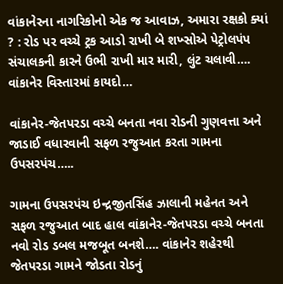વાંકાનેરના નાગરિકોનો એક જ આવાઝ, અમારા રક્ષકો ક્યાં ? : રોડ પર વચ્ચે ટ્રક આડો રાખી બે શખ્સોએ પેટ્રોલપંપ સંચાલકની કારને ઉભી રાખી માર મારી, લુંટ ચલાવી…. વાંકાનેર વિસ્તારમાં કાયદો…

વાંકાનેર-જેતપરડા વચ્ચે બનતા નવા રોડની ગુણવત્તા અને જાડાઈ વધારવાની સફળ રજુઆત કરતા ગામના ઉપસરપંચ…..

ગામના ઉપસરપંચ ઇન્દ્રજીતસિંહ ઝાલાની મહેનત અને સફળ રજુઆત બાદ હાલ વાંકાનેર-જેતપરડા વચ્ચે બનતા નવો રોડ ડબલ મજબૂત બનશે…. વાંકાનેર શહેરથી જેતપરડા ગામને જોડતા રોડનું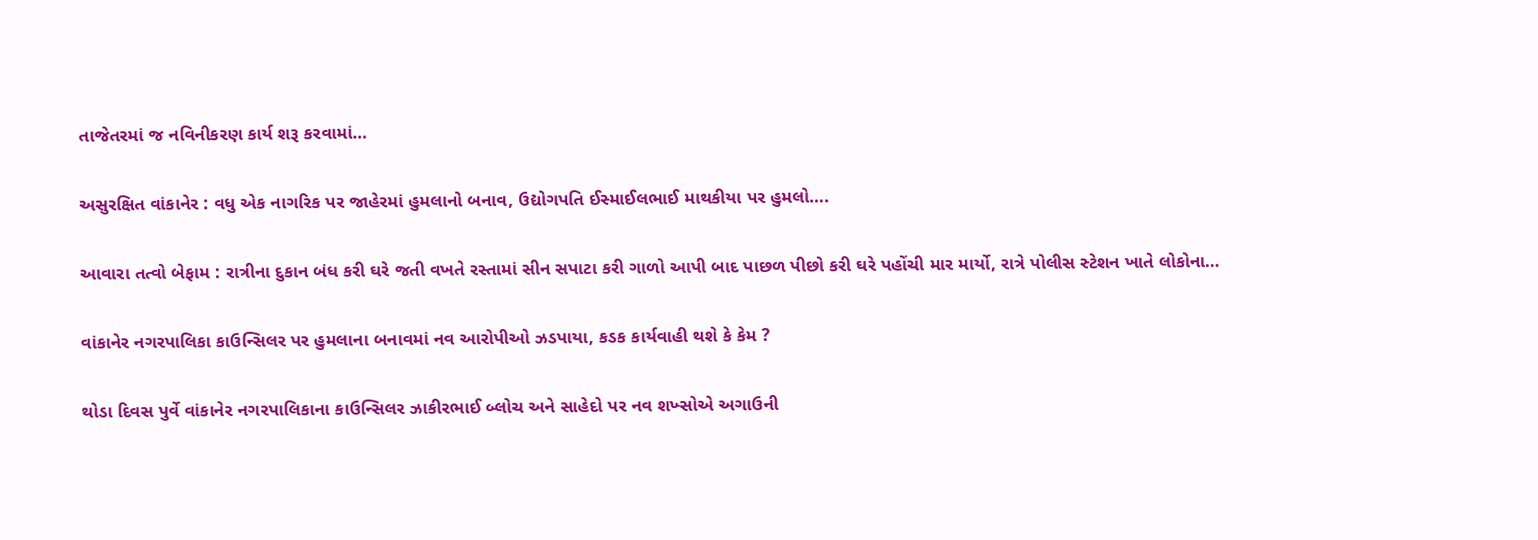તાજેતરમાં જ નવિનીકરણ કાર્ય શરૂ કરવામાં…

અસુરક્ષિત વાંકાનેર : વધુ એક નાગરિક પર જાહેરમાં હુમલાનો બનાવ, ઉદ્યોગપતિ ઈસ્માઈલભાઈ માથકીયા પર હુમલો….

આવારા તત્વો બેફામ : રાત્રીના દુકાન બંધ કરી ઘરે જતી વખતે રસ્તામાં સીન સપાટા કરી ગાળો આપી બાદ પાછળ પીછો કરી ઘરે પહોંચી માર માર્યો, રાત્રે પોલીસ સ્ટેશન ખાતે લોકોના…

વાંકાનેર નગરપાલિકા કાઉન્સિલર પર હુમલાના બનાવમાં નવ આરોપીઓ ઝડપાયા, કડક કાર્યવાહી થશે કે કેમ ?

થોડા દિવસ પુર્વે વાંકાનેર નગરપાલિકાના કાઉન્સિલર ઝાકીરભાઈ બ્લોચ અને સાહેદો પર નવ શખ્સોએ અગાઉની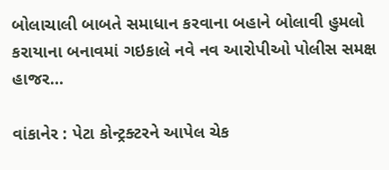બોલાચાલી બાબતે સમાધાન કરવાના બહાને બોલાવી હુમલો કરાયાના બનાવમાં ગઇકાલે નવે નવ આરોપીઓ પોલીસ સમક્ષ હાજર…

વાંકાનેર : પેટા કોન્ટ્રક્ટરને આપેલ ચેક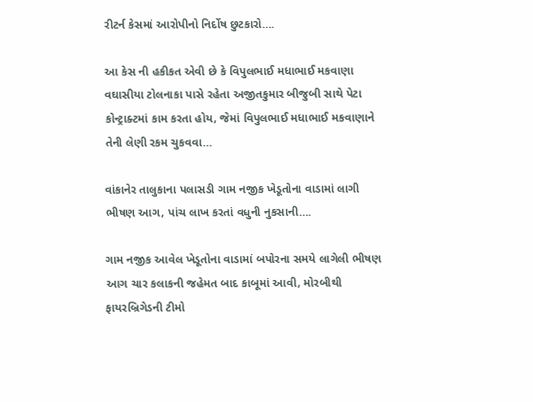રીટર્ન કેસમાં આરોપીનો નિર્દોષ છુટકારો….

આ કેસ ની હકીકત એવી છે કે વિપુલભાઈ મધાભાઈ મકવાણા વઘાસીયા ટોલનાકા પાસે રહેતા અજીતકુમાર બીજુબી સાથે પેટા કોન્ટ્રાક્ટમાં કામ કરતા હોય, જેમાં વિપુલભાઈ મધાભાઈ મકવાણાને તેની લેણી રકમ ચુકવવા…

વાંકાનેર તાલુકાના પલાસડી ગામ નજીક ખેડૂતોના વાડામાં લાગી ભીષણ આગ, પાંચ લાખ કરતાં વધુની નુકસાની….

ગામ નજીક આવેલ ખેડૂતોના વાડામાં બપોરના સમયે લાગેલી ભીષણ આગ ચાર કલાકની જહેમત બાદ કાબૂમાં આવી, મોરબીથી ફાયરબ્રિગેડની ટીમો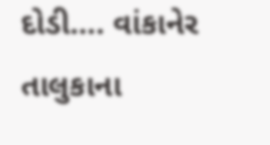દોડી…. વાંકાનેર તાલુકાના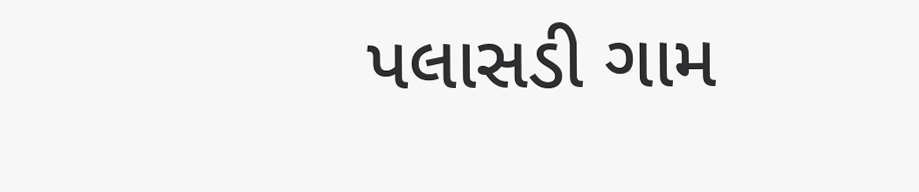પલાસડી ગામ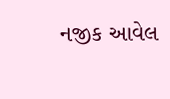નજીક આવેલ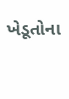ખેડૂતોના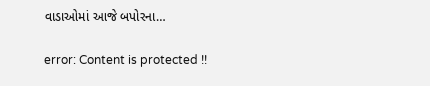વાડાઓમાં આજે બપોરના…

error: Content is protected !!